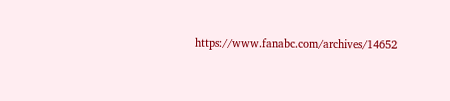https://www.fanabc.com/archives/14652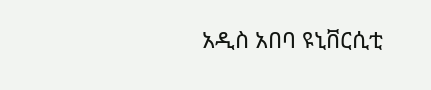አዲስ አበባ ዩኒቨርሲቲ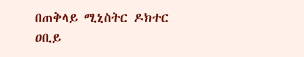በጠቅላይ ሚኒስትር ዶክተር ዐቢይ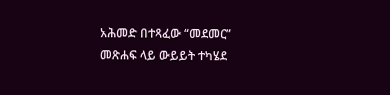አሕመድ በተጻፈው “መደመር” መጽሐፍ ላይ ውይይት ተካሄደ